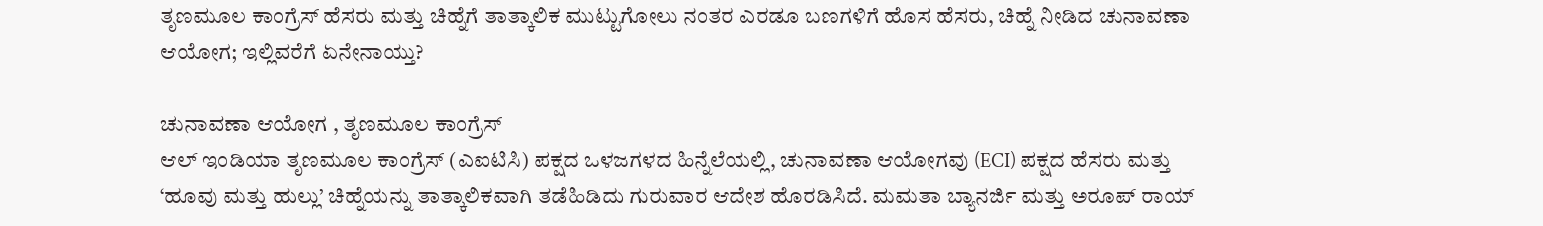ತೃಣಮೂಲ ಕಾಂಗ್ರೆಸ್ ಹೆಸರು ಮತ್ತು ಚಿಹ್ನೆಗೆ ತಾತ್ಕಾಲಿಕ ಮುಟ್ಟುಗೋಲು ನಂತರ ಎರಡೂ ಬಣಗಳಿಗೆ ಹೊಸ ಹೆಸರು, ಚಿಹ್ನೆ ನೀಡಿದ ಚುನಾವಣಾ ಆಯೋಗ; ಇಲ್ಲಿವರೆಗೆ ಏನೇನಾಯ್ತು?

ಚುನಾವಣಾ ಆಯೋಗ , ತೃಣಮೂಲ ಕಾಂಗ್ರೆಸ್
ಆಲ್ ಇಂಡಿಯಾ ತೃಣಮೂಲ ಕಾಂಗ್ರೆಸ್ (ಎಐಟಿಸಿ) ಪಕ್ಷದ ಒಳಜಗಳದ ಹಿನ್ನೆಲೆಯಲ್ಲಿ, ಚುನಾವಣಾ ಆಯೋಗವು (ECI) ಪಕ್ಷದ ಹೆಸರು ಮತ್ತು ‘ಹೂವು ಮತ್ತು ಹುಲ್ಲು’ ಚಿಹ್ನೆಯನ್ನು ತಾತ್ಕಾಲಿಕವಾಗಿ ತಡೆಹಿಡಿದು ಗುರುವಾರ ಆದೇಶ ಹೊರಡಿಸಿದೆ. ಮಮತಾ ಬ್ಯಾನರ್ಜಿ ಮತ್ತು ಅರೂಪ್ ರಾಯ್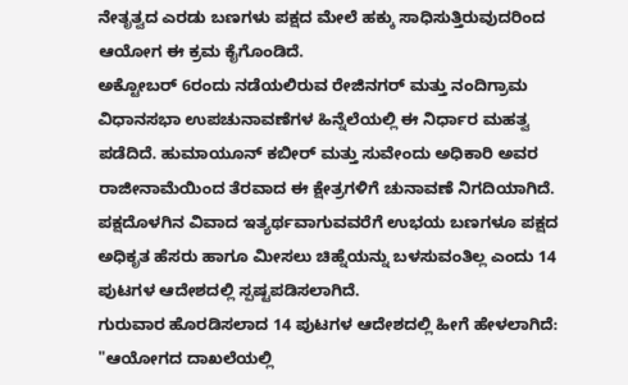ನೇತೃತ್ವದ ಎರಡು ಬಣಗಳು ಪಕ್ಷದ ಮೇಲೆ ಹಕ್ಕು ಸಾಧಿಸುತ್ತಿರುವುದರಿಂದ ಆಯೋಗ ಈ ಕ್ರಮ ಕೈಗೊಂಡಿದೆ.
ಅಕ್ಟೋಬರ್ 6ರಂದು ನಡೆಯಲಿರುವ ರೇಜಿನಗರ್ ಮತ್ತು ನಂದಿಗ್ರಾಮ ವಿಧಾನಸಭಾ ಉಪಚುನಾವಣೆಗಳ ಹಿನ್ನೆಲೆಯಲ್ಲಿ ಈ ನಿರ್ಧಾರ ಮಹತ್ವ ಪಡೆದಿದೆ. ಹುಮಾಯೂನ್ ಕಬೀರ್ ಮತ್ತು ಸುವೇಂದು ಅಧಿಕಾರಿ ಅವರ ರಾಜೀನಾಮೆಯಿಂದ ತೆರವಾದ ಈ ಕ್ಷೇತ್ರಗಳಿಗೆ ಚುನಾವಣೆ ನಿಗದಿಯಾಗಿದೆ. ಪಕ್ಷದೊಳಗಿನ ವಿವಾದ ಇತ್ಯರ್ಥವಾಗುವವರೆಗೆ ಉಭಯ ಬಣಗಳೂ ಪಕ್ಷದ ಅಧಿಕೃತ ಹೆಸರು ಹಾಗೂ ಮೀಸಲು ಚಿಹ್ನೆಯನ್ನು ಬಳಸುವಂತಿಲ್ಲ ಎಂದು 14 ಪುಟಗಳ ಆದೇಶದಲ್ಲಿ ಸ್ಪಷ್ಟಪಡಿಸಲಾಗಿದೆ.
ಗುರುವಾರ ಹೊರಡಿಸಲಾದ 14 ಪುಟಗಳ ಆದೇಶದಲ್ಲಿ ಹೀಗೆ ಹೇಳಲಾಗಿದೆ: "ಆಯೋಗದ ದಾಖಲೆಯಲ್ಲಿ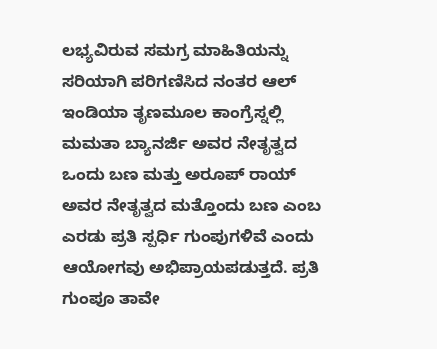ಲಭ್ಯವಿರುವ ಸಮಗ್ರ ಮಾಹಿತಿಯನ್ನು ಸರಿಯಾಗಿ ಪರಿಗಣಿಸಿದ ನಂತರ ಆಲ್ ಇಂಡಿಯಾ ತೃಣಮೂಲ ಕಾಂಗ್ರೆಸ್ನಲ್ಲಿ ಮಮತಾ ಬ್ಯಾನರ್ಜಿ ಅವರ ನೇತೃತ್ವದ ಒಂದು ಬಣ ಮತ್ತು ಅರೂಪ್ ರಾಯ್ ಅವರ ನೇತೃತ್ವದ ಮತ್ತೊಂದು ಬಣ ಎಂಬ ಎರಡು ಪ್ರತಿ ಸ್ಪರ್ಧಿ ಗುಂಪುಗಳಿವೆ ಎಂದು ಆಯೋಗವು ಅಭಿಪ್ರಾಯಪಡುತ್ತದೆ. ಪ್ರತಿ ಗುಂಪೂ ತಾವೇ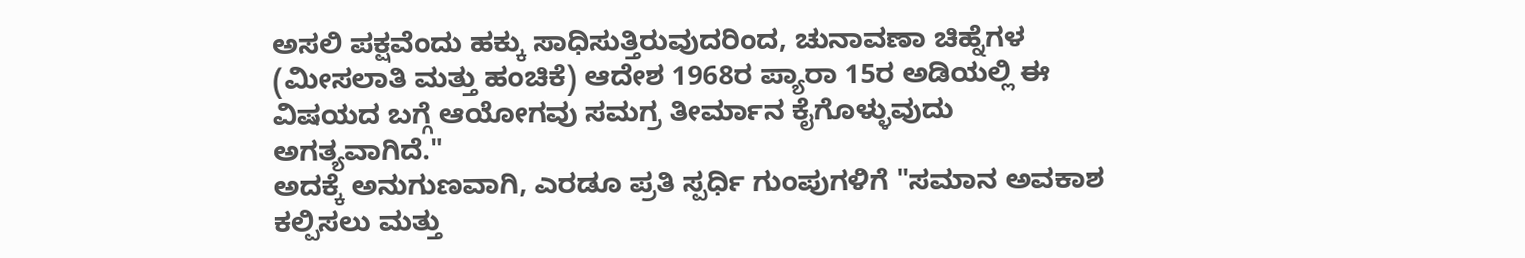ಅಸಲಿ ಪಕ್ಷವೆಂದು ಹಕ್ಕು ಸಾಧಿಸುತ್ತಿರುವುದರಿಂದ, ಚುನಾವಣಾ ಚಿಹ್ನೆಗಳ (ಮೀಸಲಾತಿ ಮತ್ತು ಹಂಚಿಕೆ) ಆದೇಶ 1968ರ ಪ್ಯಾರಾ 15ರ ಅಡಿಯಲ್ಲಿ ಈ ವಿಷಯದ ಬಗ್ಗೆ ಆಯೋಗವು ಸಮಗ್ರ ತೀರ್ಮಾನ ಕೈಗೊಳ್ಳುವುದು ಅಗತ್ಯವಾಗಿದೆ."
ಅದಕ್ಕೆ ಅನುಗುಣವಾಗಿ, ಎರಡೂ ಪ್ರತಿ ಸ್ಪರ್ಧಿ ಗುಂಪುಗಳಿಗೆ "ಸಮಾನ ಅವಕಾಶ ಕಲ್ಪಿಸಲು ಮತ್ತು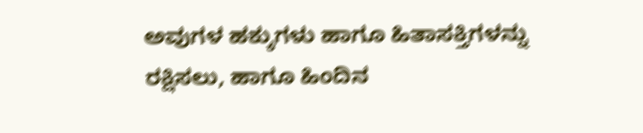ಅವುಗಳ ಹಕ್ಕುಗಳು ಹಾಗೂ ಹಿತಾಸಕ್ತಿಗಳನ್ನು ರಕ್ಷಿಸಲು, ಹಾಗೂ ಹಿಂದಿನ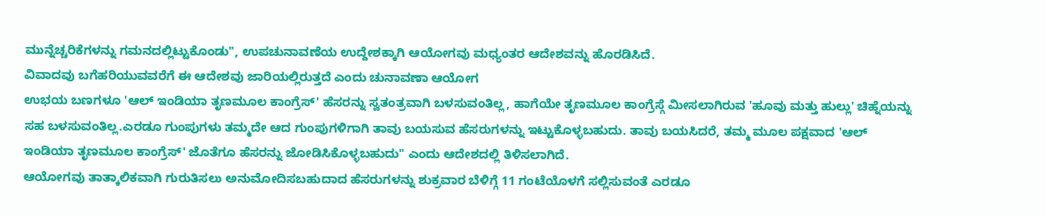ಮುನ್ನೆಚ್ಚರಿಕೆಗಳನ್ನು ಗಮನದಲ್ಲಿಟ್ಟುಕೊಂಡು", ಉಪಚುನಾವಣೆಯ ಉದ್ದೇಶಕ್ಕಾಗಿ ಆಯೋಗವು ಮಧ್ಯಂತರ ಆದೇಶವನ್ನು ಹೊರಡಿಸಿದೆ.
ವಿವಾದವು ಬಗೆಹರಿಯುವವರೆಗೆ ಈ ಆದೇಶವು ಜಾರಿಯಲ್ಲಿರುತ್ತದೆ ಎಂದು ಚುನಾವಣಾ ಆಯೋಗ
ಉಭಯ ಬಣಗಳೂ 'ಆಲ್ ಇಂಡಿಯಾ ತೃಣಮೂಲ ಕಾಂಗ್ರೆಸ್' ಹೆಸರನ್ನು ಸ್ವತಂತ್ರವಾಗಿ ಬಳಸುವಂತಿಲ್ಲ, ಹಾಗೆಯೇ ತೃಣಮೂಲ ಕಾಂಗ್ರೆಸ್ಗೆ ಮೀಸಲಾಗಿರುವ 'ಹೂವು ಮತ್ತು ಹುಲ್ಲು' ಚಿಹ್ನೆಯನ್ನು ಸಹ ಬಳಸುವಂತಿಲ್ಲ.ಎರಡೂ ಗುಂಪುಗಳು ತಮ್ಮದೇ ಆದ ಗುಂಪುಗಳಿಗಾಗಿ ತಾವು ಬಯಸುವ ಹೆಸರುಗಳನ್ನು ಇಟ್ಟುಕೊಳ್ಳಬಹುದು. ತಾವು ಬಯಸಿದರೆ, ತಮ್ಮ ಮೂಲ ಪಕ್ಷವಾದ 'ಆಲ್ ಇಂಡಿಯಾ ತೃಣಮೂಲ ಕಾಂಗ್ರೆಸ್' ಜೊತೆಗೂ ಹೆಸರನ್ನು ಜೋಡಿಸಿಕೊಳ್ಳಬಹುದು" ಎಂದು ಆದೇಶದಲ್ಲಿ ತಿಳಿಸಲಾಗಿದೆ.
ಆಯೋಗವು ತಾತ್ಕಾಲಿಕವಾಗಿ ಗುರುತಿಸಲು ಅನುಮೋದಿಸಬಹುದಾದ ಹೆಸರುಗಳನ್ನು ಶುಕ್ರವಾರ ಬೆಳಿಗ್ಗೆ 11 ಗಂಟೆಯೊಳಗೆ ಸಲ್ಲಿಸುವಂತೆ ಎರಡೂ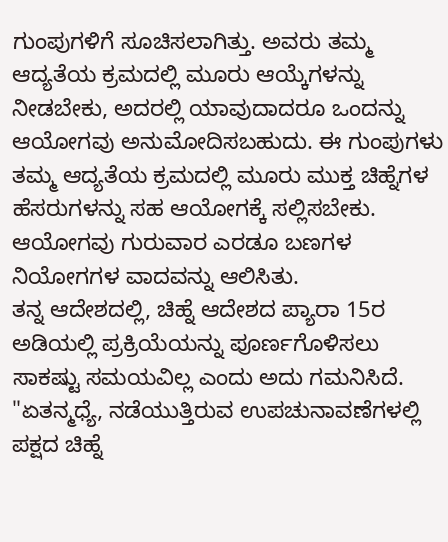ಗುಂಪುಗಳಿಗೆ ಸೂಚಿಸಲಾಗಿತ್ತು. ಅವರು ತಮ್ಮ ಆದ್ಯತೆಯ ಕ್ರಮದಲ್ಲಿ ಮೂರು ಆಯ್ಕೆಗಳನ್ನು ನೀಡಬೇಕು, ಅದರಲ್ಲಿ ಯಾವುದಾದರೂ ಒಂದನ್ನು ಆಯೋಗವು ಅನುಮೋದಿಸಬಹುದು. ಈ ಗುಂಪುಗಳು ತಮ್ಮ ಆದ್ಯತೆಯ ಕ್ರಮದಲ್ಲಿ ಮೂರು ಮುಕ್ತ ಚಿಹ್ನೆಗಳ ಹೆಸರುಗಳನ್ನು ಸಹ ಆಯೋಗಕ್ಕೆ ಸಲ್ಲಿಸಬೇಕು.
ಆಯೋಗವು ಗುರುವಾರ ಎರಡೂ ಬಣಗಳ ನಿಯೋಗಗಳ ವಾದವನ್ನು ಆಲಿಸಿತು.
ತನ್ನ ಆದೇಶದಲ್ಲಿ, ಚಿಹ್ನೆ ಆದೇಶದ ಪ್ಯಾರಾ 15ರ ಅಡಿಯಲ್ಲಿ ಪ್ರಕ್ರಿಯೆಯನ್ನು ಪೂರ್ಣಗೊಳಿಸಲು ಸಾಕಷ್ಟು ಸಮಯವಿಲ್ಲ ಎಂದು ಅದು ಗಮನಿಸಿದೆ.
"ಏತನ್ಮಧ್ಯೆ, ನಡೆಯುತ್ತಿರುವ ಉಪಚುನಾವಣೆಗಳಲ್ಲಿ ಪಕ್ಷದ ಚಿಹ್ನೆ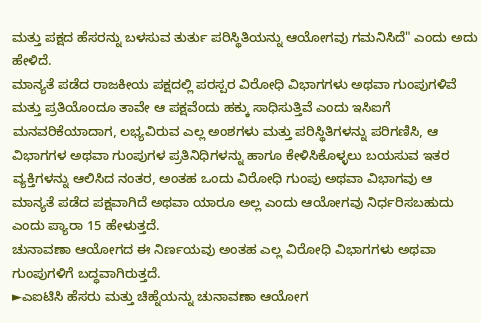ಮತ್ತು ಪಕ್ಷದ ಹೆಸರನ್ನು ಬಳಸುವ ತುರ್ತು ಪರಿಸ್ಥಿತಿಯನ್ನು ಆಯೋಗವು ಗಮನಿಸಿದೆ" ಎಂದು ಅದು ಹೇಳಿದೆ.
ಮಾನ್ಯತೆ ಪಡೆದ ರಾಜಕೀಯ ಪಕ್ಷದಲ್ಲಿ ಪರಸ್ಪರ ವಿರೋಧಿ ವಿಭಾಗಗಳು ಅಥವಾ ಗುಂಪುಗಳಿವೆ ಮತ್ತು ಪ್ರತಿಯೊಂದೂ ತಾವೇ ಆ ಪಕ್ಷವೆಂದು ಹಕ್ಕು ಸಾಧಿಸುತ್ತಿವೆ ಎಂದು ಇಸಿಐಗೆ ಮನವರಿಕೆಯಾದಾಗ, ಲಭ್ಯವಿರುವ ಎಲ್ಲ ಅಂಶಗಳು ಮತ್ತು ಪರಿಸ್ಥಿತಿಗಳನ್ನು ಪರಿಗಣಿಸಿ, ಆ ವಿಭಾಗಗಳ ಅಥವಾ ಗುಂಪುಗಳ ಪ್ರತಿನಿಧಿಗಳನ್ನು ಹಾಗೂ ಕೇಳಿಸಿಕೊಳ್ಳಲು ಬಯಸುವ ಇತರ ವ್ಯಕ್ತಿಗಳನ್ನು ಆಲಿಸಿದ ನಂತರ, ಅಂತಹ ಒಂದು ವಿರೋಧಿ ಗುಂಪು ಅಥವಾ ವಿಭಾಗವು ಆ ಮಾನ್ಯತೆ ಪಡೆದ ಪಕ್ಷವಾಗಿದೆ ಅಥವಾ ಯಾರೂ ಅಲ್ಲ ಎಂದು ಆಯೋಗವು ನಿರ್ಧರಿಸಬಹುದು ಎಂದು ಪ್ಯಾರಾ 15 ಹೇಳುತ್ತದೆ.
ಚುನಾವಣಾ ಆಯೋಗದ ಈ ನಿರ್ಣಯವು ಅಂತಹ ಎಲ್ಲ ವಿರೋಧಿ ವಿಭಾಗಗಳು ಅಥವಾ ಗುಂಪುಗಳಿಗೆ ಬದ್ಧವಾಗಿರುತ್ತದೆ.
►ಎಐಟಿಸಿ ಹೆಸರು ಮತ್ತು ಚಿಹ್ನೆಯನ್ನು ಚುನಾವಣಾ ಆಯೋಗ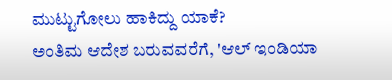ಮುಟ್ಟುಗೋಲು ಹಾಕಿದ್ದು ಯಾಕೆ?
ಅಂತಿಮ ಆದೇಶ ಬರುವವರೆಗೆ, 'ಆಲ್ ಇಂಡಿಯಾ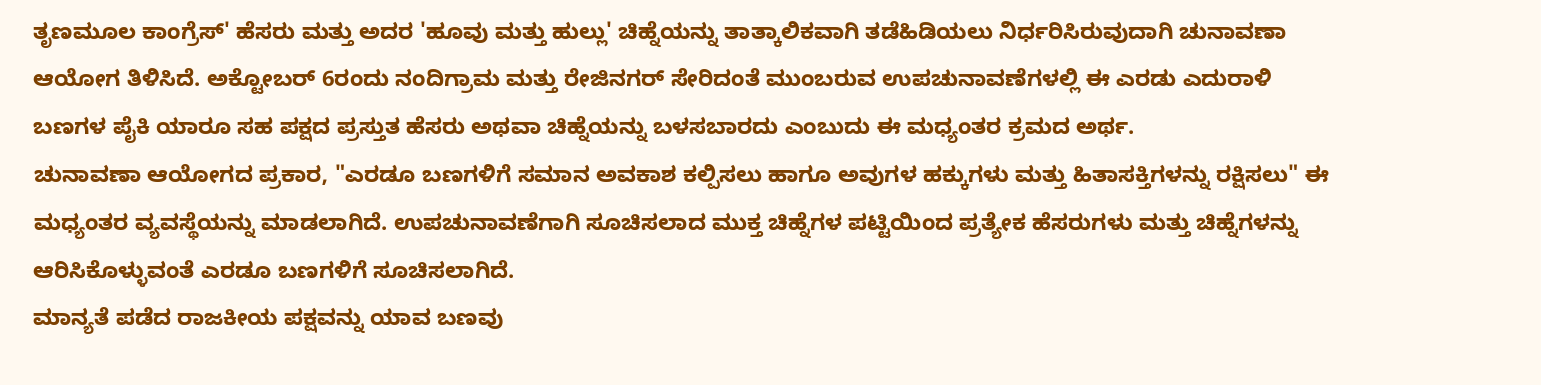ತೃಣಮೂಲ ಕಾಂಗ್ರೆಸ್' ಹೆಸರು ಮತ್ತು ಅದರ 'ಹೂವು ಮತ್ತು ಹುಲ್ಲು' ಚಿಹ್ನೆಯನ್ನು ತಾತ್ಕಾಲಿಕವಾಗಿ ತಡೆಹಿಡಿಯಲು ನಿರ್ಧರಿಸಿರುವುದಾಗಿ ಚುನಾವಣಾ ಆಯೋಗ ತಿಳಿಸಿದೆ. ಅಕ್ಟೋಬರ್ 6ರಂದು ನಂದಿಗ್ರಾಮ ಮತ್ತು ರೇಜಿನಗರ್ ಸೇರಿದಂತೆ ಮುಂಬರುವ ಉಪಚುನಾವಣೆಗಳಲ್ಲಿ ಈ ಎರಡು ಎದುರಾಳಿ ಬಣಗಳ ಪೈಕಿ ಯಾರೂ ಸಹ ಪಕ್ಷದ ಪ್ರಸ್ತುತ ಹೆಸರು ಅಥವಾ ಚಿಹ್ನೆಯನ್ನು ಬಳಸಬಾರದು ಎಂಬುದು ಈ ಮಧ್ಯಂತರ ಕ್ರಮದ ಅರ್ಥ.
ಚುನಾವಣಾ ಆಯೋಗದ ಪ್ರಕಾರ, "ಎರಡೂ ಬಣಗಳಿಗೆ ಸಮಾನ ಅವಕಾಶ ಕಲ್ಪಿಸಲು ಹಾಗೂ ಅವುಗಳ ಹಕ್ಕುಗಳು ಮತ್ತು ಹಿತಾಸಕ್ತಿಗಳನ್ನು ರಕ್ಷಿಸಲು" ಈ ಮಧ್ಯಂತರ ವ್ಯವಸ್ಥೆಯನ್ನು ಮಾಡಲಾಗಿದೆ. ಉಪಚುನಾವಣೆಗಾಗಿ ಸೂಚಿಸಲಾದ ಮುಕ್ತ ಚಿಹ್ನೆಗಳ ಪಟ್ಟಿಯಿಂದ ಪ್ರತ್ಯೇಕ ಹೆಸರುಗಳು ಮತ್ತು ಚಿಹ್ನೆಗಳನ್ನು ಆರಿಸಿಕೊಳ್ಳುವಂತೆ ಎರಡೂ ಬಣಗಳಿಗೆ ಸೂಚಿಸಲಾಗಿದೆ.
ಮಾನ್ಯತೆ ಪಡೆದ ರಾಜಕೀಯ ಪಕ್ಷವನ್ನು ಯಾವ ಬಣವು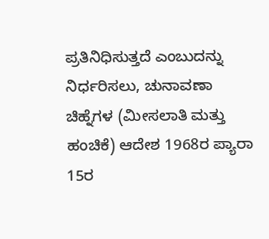ಪ್ರತಿನಿಧಿಸುತ್ತದೆ ಎಂಬುದನ್ನು ನಿರ್ಧರಿಸಲು, ಚುನಾವಣಾ ಚಿಹ್ನೆಗಳ (ಮೀಸಲಾತಿ ಮತ್ತು ಹಂಚಿಕೆ) ಆದೇಶ 1968ರ ಪ್ಯಾರಾ 15ರ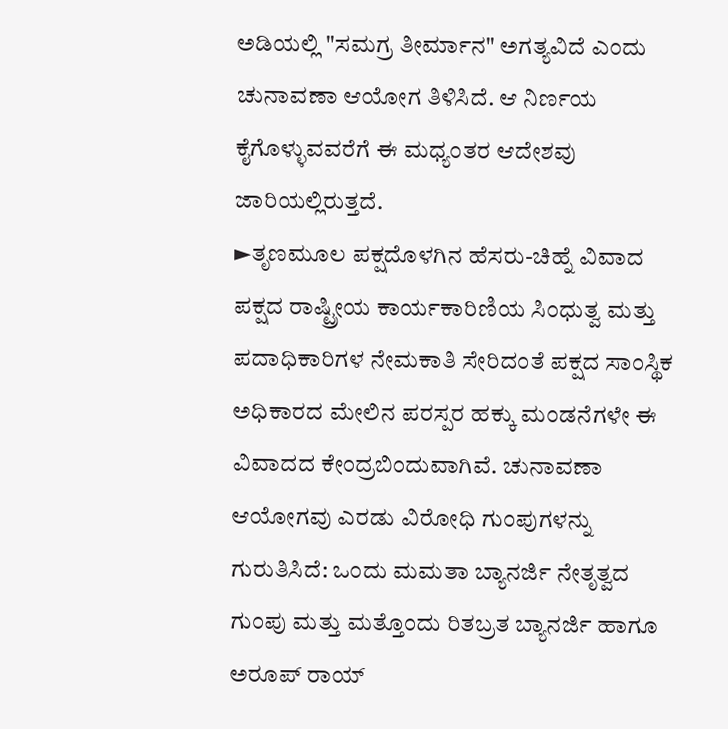ಅಡಿಯಲ್ಲಿ "ಸಮಗ್ರ ತೀರ್ಮಾನ" ಅಗತ್ಯವಿದೆ ಎಂದು ಚುನಾವಣಾ ಆಯೋಗ ತಿಳಿಸಿದೆ. ಆ ನಿರ್ಣಯ ಕೈಗೊಳ್ಳುವವರೆಗೆ ಈ ಮಧ್ಯಂತರ ಆದೇಶವು ಜಾರಿಯಲ್ಲಿರುತ್ತದೆ.
►ತೃಣಮೂಲ ಪಕ್ಷದೊಳಗಿನ ಹೆಸರು-ಚಿಹ್ನೆ ವಿವಾದ
ಪಕ್ಷದ ರಾಷ್ಟ್ರೀಯ ಕಾರ್ಯಕಾರಿಣಿಯ ಸಿಂಧುತ್ವ ಮತ್ತು ಪದಾಧಿಕಾರಿಗಳ ನೇಮಕಾತಿ ಸೇರಿದಂತೆ ಪಕ್ಷದ ಸಾಂಸ್ಥಿಕ ಅಧಿಕಾರದ ಮೇಲಿನ ಪರಸ್ಪರ ಹಕ್ಕು ಮಂಡನೆಗಳೇ ಈ ವಿವಾದದ ಕೇಂದ್ರಬಿಂದುವಾಗಿವೆ. ಚುನಾವಣಾ ಆಯೋಗವು ಎರಡು ವಿರೋಧಿ ಗುಂಪುಗಳನ್ನು ಗುರುತಿಸಿದೆ: ಒಂದು ಮಮತಾ ಬ್ಯಾನರ್ಜಿ ನೇತೃತ್ವದ ಗುಂಪು ಮತ್ತು ಮತ್ತೊಂದು ರಿತಬ್ರತ ಬ್ಯಾನರ್ಜಿ ಹಾಗೂ ಅರೂಪ್ ರಾಯ್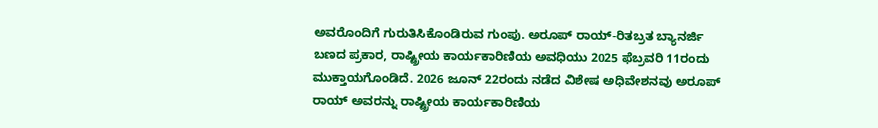ಅವರೊಂದಿಗೆ ಗುರುತಿಸಿಕೊಂಡಿರುವ ಗುಂಪು. ಅರೂಪ್ ರಾಯ್-ರಿತಬ್ರತ ಬ್ಯಾನರ್ಜಿ ಬಣದ ಪ್ರಕಾರ, ರಾಷ್ಟ್ರೀಯ ಕಾರ್ಯಕಾರಿಣಿಯ ಅವಧಿಯು 2025 ಫೆಬ್ರವರಿ 11ರಂದು ಮುಕ್ತಾಯಗೊಂಡಿದೆ. 2026 ಜೂನ್ 22ರಂದು ನಡೆದ ವಿಶೇಷ ಅಧಿವೇಶನವು ಅರೂಪ್ ರಾಯ್ ಅವರನ್ನು ರಾಷ್ಟ್ರೀಯ ಕಾರ್ಯಕಾರಿಣಿಯ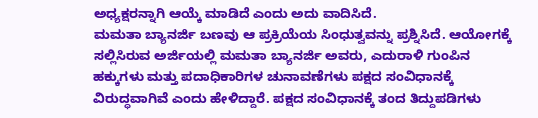ಅಧ್ಯಕ್ಷರನ್ನಾಗಿ ಆಯ್ಕೆ ಮಾಡಿದೆ ಎಂದು ಅದು ವಾದಿಸಿದೆ.
ಮಮತಾ ಬ್ಯಾನರ್ಜಿ ಬಣವು ಆ ಪ್ರಕ್ರಿಯೆಯ ಸಿಂಧುತ್ವವನ್ನು ಪ್ರಶ್ನಿಸಿದೆ. ಆಯೋಗಕ್ಕೆ ಸಲ್ಲಿಸಿರುವ ಅರ್ಜಿಯಲ್ಲಿ ಮಮತಾ ಬ್ಯಾನರ್ಜಿ ಅವರು, ಎದುರಾಳಿ ಗುಂಪಿನ ಹಕ್ಕುಗಳು ಮತ್ತು ಪದಾಧಿಕಾರಿಗಳ ಚುನಾವಣೆಗಳು ಪಕ್ಷದ ಸಂವಿಧಾನಕ್ಕೆ ವಿರುದ್ಧವಾಗಿವೆ ಎಂದು ಹೇಳಿದ್ದಾರೆ. ಪಕ್ಷದ ಸಂವಿಧಾನಕ್ಕೆ ತಂದ ತಿದ್ದುಪಡಿಗಳು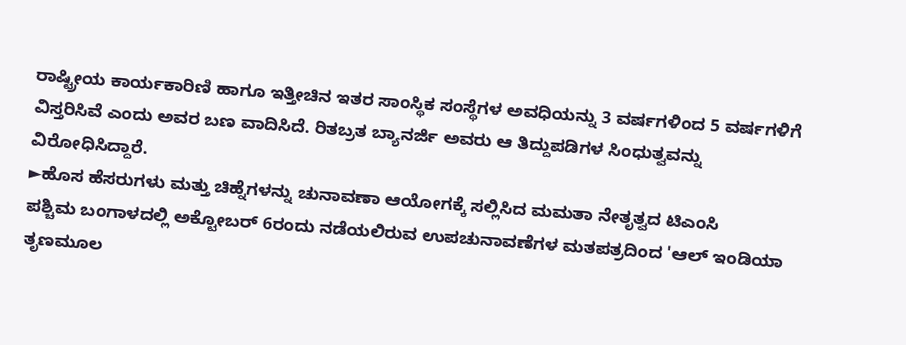ರಾಷ್ಟ್ರೀಯ ಕಾರ್ಯಕಾರಿಣಿ ಹಾಗೂ ಇತ್ತೀಚಿನ ಇತರ ಸಾಂಸ್ಥಿಕ ಸಂಸ್ಥೆಗಳ ಅವಧಿಯನ್ನು 3 ವರ್ಷಗಳಿಂದ 5 ವರ್ಷಗಳಿಗೆ ವಿಸ್ತರಿಸಿವೆ ಎಂದು ಅವರ ಬಣ ವಾದಿಸಿದೆ. ರಿತಬ್ರತ ಬ್ಯಾನರ್ಜಿ ಅವರು ಆ ತಿದ್ದುಪಡಿಗಳ ಸಿಂಧುತ್ವವನ್ನು ವಿರೋಧಿಸಿದ್ದಾರೆ.
►ಹೊಸ ಹೆಸರುಗಳು ಮತ್ತು ಚಿಹ್ನೆಗಳನ್ನು ಚುನಾವಣಾ ಆಯೋಗಕ್ಕೆ ಸಲ್ಲಿಸಿದ ಮಮತಾ ನೇತೃತ್ವದ ಟಿಎಂಸಿ
ಪಶ್ಚಿಮ ಬಂಗಾಳದಲ್ಲಿ ಅಕ್ಟೋಬರ್ 6ರಂದು ನಡೆಯಲಿರುವ ಉಪಚುನಾವಣೆಗಳ ಮತಪತ್ರದಿಂದ 'ಆಲ್ ಇಂಡಿಯಾ ತೃಣಮೂಲ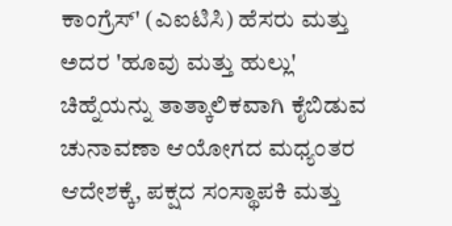ಕಾಂಗ್ರೆಸ್' (ಎಐಟಿಸಿ) ಹೆಸರು ಮತ್ತು ಅದರ 'ಹೂವು ಮತ್ತು ಹುಲ್ಲು' ಚಿಹ್ನೆಯನ್ನು ತಾತ್ಕಾಲಿಕವಾಗಿ ಕೈಬಿಡುವ ಚುನಾವಣಾ ಆಯೋಗದ ಮಧ್ಯಂತರ ಆದೇಶಕ್ಕೆ, ಪಕ್ಷದ ಸಂಸ್ಥಾಪಕಿ ಮತ್ತು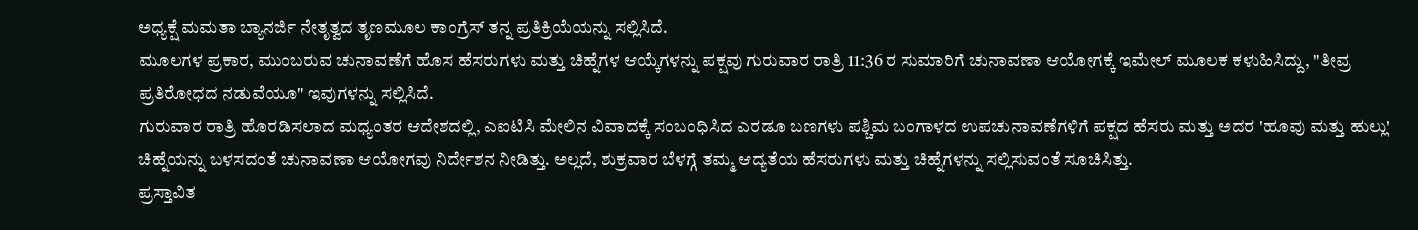ಅಧ್ಯಕ್ಷೆ ಮಮತಾ ಬ್ಯಾನರ್ಜಿ ನೇತೃತ್ವದ ತೃಣಮೂಲ ಕಾಂಗ್ರೆಸ್ ತನ್ನ ಪ್ರತಿಕ್ರಿಯೆಯನ್ನು ಸಲ್ಲಿಸಿದೆ.
ಮೂಲಗಳ ಪ್ರಕಾರ, ಮುಂಬರುವ ಚುನಾವಣೆಗೆ ಹೊಸ ಹೆಸರುಗಳು ಮತ್ತು ಚಿಹ್ನೆಗಳ ಆಯ್ಕೆಗಳನ್ನು ಪಕ್ಷವು ಗುರುವಾರ ರಾತ್ರಿ 11:36 ರ ಸುಮಾರಿಗೆ ಚುನಾವಣಾ ಆಯೋಗಕ್ಕೆ ಇಮೇಲ್ ಮೂಲಕ ಕಳುಹಿಸಿದ್ದು, "ತೀವ್ರ ಪ್ರತಿರೋಧದ ನಡುವೆಯೂ" ಇವುಗಳನ್ನು ಸಲ್ಲಿಸಿದೆ.
ಗುರುವಾರ ರಾತ್ರಿ ಹೊರಡಿಸಲಾದ ಮಧ್ಯಂತರ ಆದೇಶದಲ್ಲಿ, ಎಐಟಿಸಿ ಮೇಲಿನ ವಿವಾದಕ್ಕೆ ಸಂಬಂಧಿಸಿದ ಎರಡೂ ಬಣಗಳು ಪಶ್ಚಿಮ ಬಂಗಾಳದ ಉಪಚುನಾವಣೆಗಳಿಗೆ ಪಕ್ಷದ ಹೆಸರು ಮತ್ತು ಅದರ 'ಹೂವು ಮತ್ತು ಹುಲ್ಲು' ಚಿಹ್ನೆಯನ್ನು ಬಳಸದಂತೆ ಚುನಾವಣಾ ಆಯೋಗವು ನಿರ್ದೇಶನ ನೀಡಿತ್ತು. ಅಲ್ಲದೆ, ಶುಕ್ರವಾರ ಬೆಳಗ್ಗೆ ತಮ್ಮ ಆದ್ಯತೆಯ ಹೆಸರುಗಳು ಮತ್ತು ಚಿಹ್ನೆಗಳನ್ನು ಸಲ್ಲಿಸುವಂತೆ ಸೂಚಿಸಿತ್ತು.
ಪ್ರಸ್ತಾವಿತ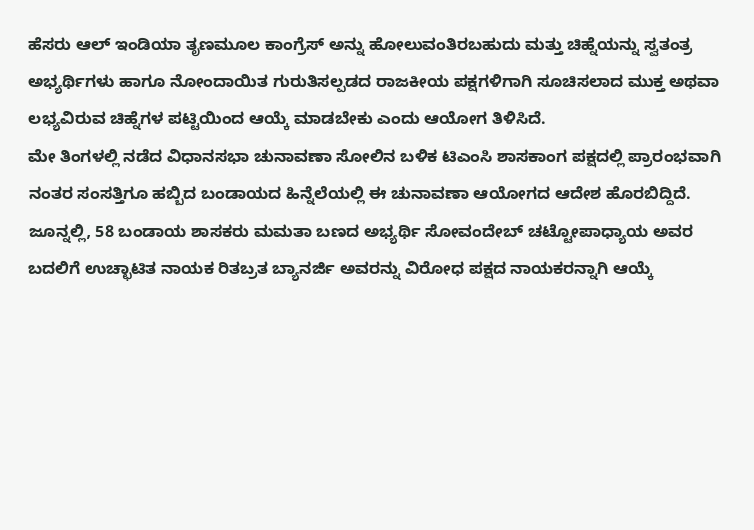ಹೆಸರು ಆಲ್ ಇಂಡಿಯಾ ತೃಣಮೂಲ ಕಾಂಗ್ರೆಸ್ ಅನ್ನು ಹೋಲುವಂತಿರಬಹುದು ಮತ್ತು ಚಿಹ್ನೆಯನ್ನು ಸ್ವತಂತ್ರ ಅಭ್ಯರ್ಥಿಗಳು ಹಾಗೂ ನೋಂದಾಯಿತ ಗುರುತಿಸಲ್ಪಡದ ರಾಜಕೀಯ ಪಕ್ಷಗಳಿಗಾಗಿ ಸೂಚಿಸಲಾದ ಮುಕ್ತ ಅಥವಾ ಲಭ್ಯವಿರುವ ಚಿಹ್ನೆಗಳ ಪಟ್ಟಿಯಿಂದ ಆಯ್ಕೆ ಮಾಡಬೇಕು ಎಂದು ಆಯೋಗ ತಿಳಿಸಿದೆ.
ಮೇ ತಿಂಗಳಲ್ಲಿ ನಡೆದ ವಿಧಾನಸಭಾ ಚುನಾವಣಾ ಸೋಲಿನ ಬಳಿಕ ಟಿಎಂಸಿ ಶಾಸಕಾಂಗ ಪಕ್ಷದಲ್ಲಿ ಪ್ರಾರಂಭವಾಗಿ ನಂತರ ಸಂಸತ್ತಿಗೂ ಹಬ್ಬಿದ ಬಂಡಾಯದ ಹಿನ್ನೆಲೆಯಲ್ಲಿ ಈ ಚುನಾವಣಾ ಆಯೋಗದ ಆದೇಶ ಹೊರಬಿದ್ದಿದೆ. ಜೂನ್ನಲ್ಲಿ, 58 ಬಂಡಾಯ ಶಾಸಕರು ಮಮತಾ ಬಣದ ಅಭ್ಯರ್ಥಿ ಸೋವಂದೇಬ್ ಚಟ್ಟೋಪಾಧ್ಯಾಯ ಅವರ ಬದಲಿಗೆ ಉಚ್ಛಾಟಿತ ನಾಯಕ ರಿತಬ್ರತ ಬ್ಯಾನರ್ಜಿ ಅವರನ್ನು ವಿರೋಧ ಪಕ್ಷದ ನಾಯಕರನ್ನಾಗಿ ಆಯ್ಕೆ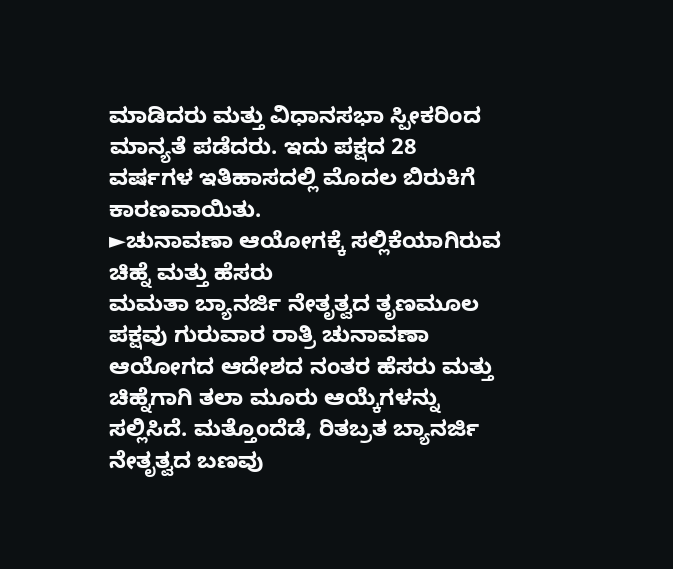ಮಾಡಿದರು ಮತ್ತು ವಿಧಾನಸಭಾ ಸ್ಪೀಕರಿಂದ ಮಾನ್ಯತೆ ಪಡೆದರು. ಇದು ಪಕ್ಷದ 28 ವರ್ಷಗಳ ಇತಿಹಾಸದಲ್ಲಿ ಮೊದಲ ಬಿರುಕಿಗೆ ಕಾರಣವಾಯಿತು.
►ಚುನಾವಣಾ ಆಯೋಗಕ್ಕೆ ಸಲ್ಲಿಕೆಯಾಗಿರುವ ಚಿಹ್ನೆ ಮತ್ತು ಹೆಸರು
ಮಮತಾ ಬ್ಯಾನರ್ಜಿ ನೇತೃತ್ವದ ತೃಣಮೂಲ ಪಕ್ಷವು ಗುರುವಾರ ರಾತ್ರಿ ಚುನಾವಣಾ ಆಯೋಗದ ಆದೇಶದ ನಂತರ ಹೆಸರು ಮತ್ತು ಚಿಹ್ನೆಗಾಗಿ ತಲಾ ಮೂರು ಆಯ್ಕೆಗಳನ್ನು ಸಲ್ಲಿಸಿದೆ. ಮತ್ತೊಂದೆಡೆ, ರಿತಬ್ರತ ಬ್ಯಾನರ್ಜಿ ನೇತೃತ್ವದ ಬಣವು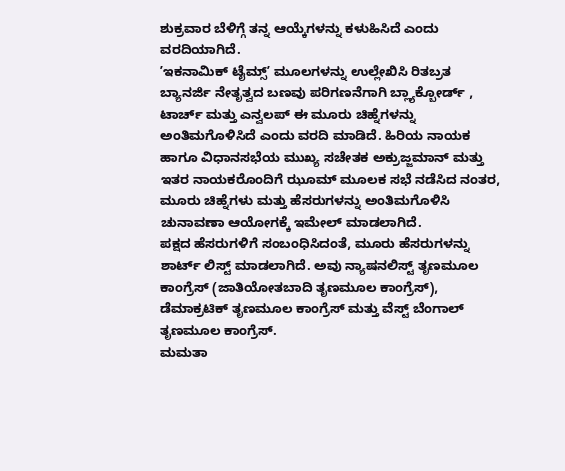ಶುಕ್ರವಾರ ಬೆಳಿಗ್ಗೆ ತನ್ನ ಆಯ್ಕೆಗಳನ್ನು ಕಳುಹಿಸಿದೆ ಎಂದು ವರದಿಯಾಗಿದೆ.
ʼಇಕನಾಮಿಕ್ ಟೈಮ್ಸ್ʼ ಮೂಲಗಳನ್ನು ಉಲ್ಲೇಖಿಸಿ ರಿತಬ್ರತ ಬ್ಯಾನರ್ಜಿ ನೇತೃತ್ವದ ಬಣವು ಪರಿಗಣನೆಗಾಗಿ ಬ್ಲ್ಯಾಕ್ಬೋರ್ಡ್ , ಟಾರ್ಚ್ ಮತ್ತು ಎನ್ವಲಪ್ ಈ ಮೂರು ಚಿಹ್ನೆಗಳನ್ನು ಅಂತಿಮಗೊಳಿಸಿದೆ ಎಂದು ವರದಿ ಮಾಡಿದೆ. ಹಿರಿಯ ನಾಯಕ ಹಾಗೂ ವಿಧಾನಸಭೆಯ ಮುಖ್ಯ ಸಚೇತಕ ಅಕ್ರುಜ್ಜಮಾನ್ ಮತ್ತು ಇತರ ನಾಯಕರೊಂದಿಗೆ ಝೂಮ್ ಮೂಲಕ ಸಭೆ ನಡೆಸಿದ ನಂತರ, ಮೂರು ಚಿಹ್ನೆಗಳು ಮತ್ತು ಹೆಸರುಗಳನ್ನು ಅಂತಿಮಗೊಳಿಸಿ ಚುನಾವಣಾ ಆಯೋಗಕ್ಕೆ ಇಮೇಲ್ ಮಾಡಲಾಗಿದೆ.
ಪಕ್ಷದ ಹೆಸರುಗಳಿಗೆ ಸಂಬಂಧಿಸಿದಂತೆ, ಮೂರು ಹೆಸರುಗಳನ್ನು ಶಾರ್ಟ್ ಲಿಸ್ಟ್ ಮಾಡಲಾಗಿದೆ. ಅವು ನ್ಯಾಷನಲಿಸ್ಟ್ ತೃಣಮೂಲ ಕಾಂಗ್ರೆಸ್ (ಜಾತಿಯೋತಬಾದಿ ತೃಣಮೂಲ ಕಾಂಗ್ರೆಸ್), ಡೆಮಾಕ್ರಟಿಕ್ ತೃಣಮೂಲ ಕಾಂಗ್ರೆಸ್ ಮತ್ತು ವೆಸ್ಟ್ ಬೆಂಗಾಲ್ ತೃಣಮೂಲ ಕಾಂಗ್ರೆಸ್.
ಮಮತಾ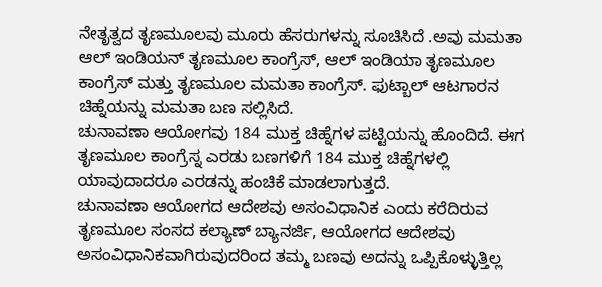ನೇತೃತ್ವದ ತೃಣಮೂಲವು ಮೂರು ಹೆಸರುಗಳನ್ನು ಸೂಚಿಸಿದೆ .ಅವು ಮಮತಾ ಆಲ್ ಇಂಡಿಯನ್ ತೃಣಮೂಲ ಕಾಂಗ್ರೆಸ್, ಆಲ್ ಇಂಡಿಯಾ ತೃಣಮೂಲ ಕಾಂಗ್ರೆಸ್ ಮತ್ತು ತೃಣಮೂಲ ಮಮತಾ ಕಾಂಗ್ರೆಸ್. ಫುಟ್ಬಾಲ್ ಆಟಗಾರನ ಚಿಹ್ನೆಯನ್ನು ಮಮತಾ ಬಣ ಸಲ್ಲಿಸಿದೆ.
ಚುನಾವಣಾ ಆಯೋಗವು 184 ಮುಕ್ತ ಚಿಹ್ನೆಗಳ ಪಟ್ಟಿಯನ್ನು ಹೊಂದಿದೆ. ಈಗ ತೃಣಮೂಲ ಕಾಂಗ್ರೆಸ್ನ ಎರಡು ಬಣಗಳಿಗೆ 184 ಮುಕ್ತ ಚಿಹ್ನೆಗಳಲ್ಲಿ ಯಾವುದಾದರೂ ಎರಡನ್ನು ಹಂಚಿಕೆ ಮಾಡಲಾಗುತ್ತದೆ.
ಚುನಾವಣಾ ಆಯೋಗದ ಆದೇಶವು ಅಸಂವಿಧಾನಿಕ ಎಂದು ಕರೆದಿರುವ ತೃಣಮೂಲ ಸಂಸದ ಕಲ್ಯಾಣ್ ಬ್ಯಾನರ್ಜಿ, ಆಯೋಗದ ಆದೇಶವು ಅಸಂವಿಧಾನಿಕವಾಗಿರುವುದರಿಂದ ತಮ್ಮ ಬಣವು ಅದನ್ನು ಒಪ್ಪಿಕೊಳ್ಳುತ್ತಿಲ್ಲ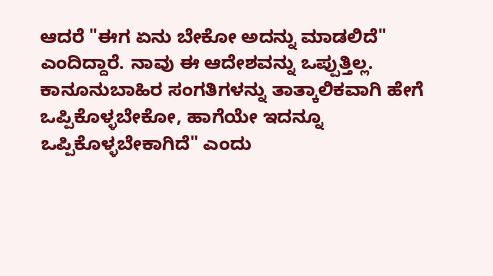ಆದರೆ "ಈಗ ಏನು ಬೇಕೋ ಅದನ್ನು ಮಾಡಲಿದೆ" ಎಂದಿದ್ದಾರೆ. ನಾವು ಈ ಆದೇಶವನ್ನು ಒಪ್ಪುತ್ತಿಲ್ಲ. ಕಾನೂನುಬಾಹಿರ ಸಂಗತಿಗಳನ್ನು ತಾತ್ಕಾಲಿಕವಾಗಿ ಹೇಗೆ ಒಪ್ಪಿಕೊಳ್ಳಬೇಕೋ, ಹಾಗೆಯೇ ಇದನ್ನೂ ಒಪ್ಪಿಕೊಳ್ಳಬೇಕಾಗಿದೆ" ಎಂದು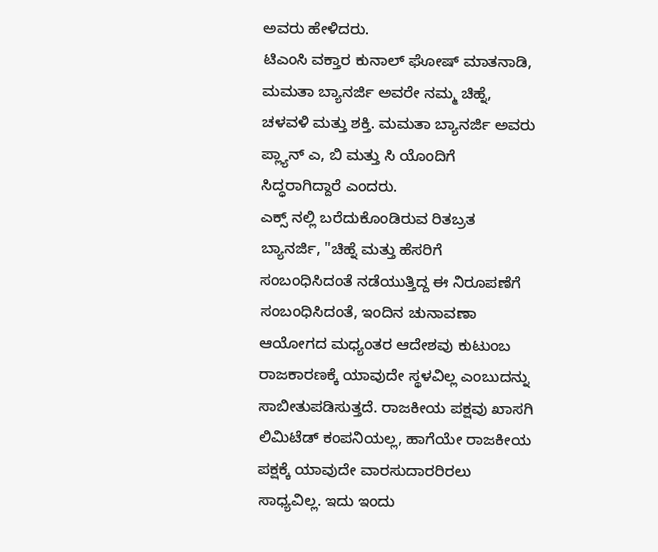ಅವರು ಹೇಳಿದರು.
ಟಿಎಂಸಿ ವಕ್ತಾರ ಕುನಾಲ್ ಘೋಷ್ ಮಾತನಾಡಿ, ಮಮತಾ ಬ್ಯಾನರ್ಜಿ ಅವರೇ ನಮ್ಮ ಚಿಹ್ನೆ, ಚಳವಳಿ ಮತ್ತು ಶಕ್ತಿ. ಮಮತಾ ಬ್ಯಾನರ್ಜಿ ಅವರು ಪ್ಲ್ಯಾನ್ ಎ, ಬಿ ಮತ್ತು ಸಿ ಯೊಂದಿಗೆ ಸಿದ್ಧರಾಗಿದ್ದಾರೆ ಎಂದರು.
ಎಕ್ಸ್ ನಲ್ಲಿ ಬರೆದುಕೊಂಡಿರುವ ರಿತಬ್ರತ ಬ್ಯಾನರ್ಜಿ, "ಚಿಹ್ನೆ ಮತ್ತು ಹೆಸರಿಗೆ ಸಂಬಂಧಿಸಿದಂತೆ ನಡೆಯುತ್ತಿದ್ದ ಈ ನಿರೂಪಣೆಗೆ ಸಂಬಂಧಿಸಿದಂತೆ, ಇಂದಿನ ಚುನಾವಣಾ ಆಯೋಗದ ಮಧ್ಯಂತರ ಆದೇಶವು ಕುಟುಂಬ ರಾಜಕಾರಣಕ್ಕೆ ಯಾವುದೇ ಸ್ಥಳವಿಲ್ಲ ಎಂಬುದನ್ನು ಸಾಬೀತುಪಡಿಸುತ್ತದೆ. ರಾಜಕೀಯ ಪಕ್ಷವು ಖಾಸಗಿ ಲಿಮಿಟೆಡ್ ಕಂಪನಿಯಲ್ಲ, ಹಾಗೆಯೇ ರಾಜಕೀಯ ಪಕ್ಷಕ್ಕೆ ಯಾವುದೇ ವಾರಸುದಾರರಿರಲು ಸಾಧ್ಯವಿಲ್ಲ. ಇದು ಇಂದು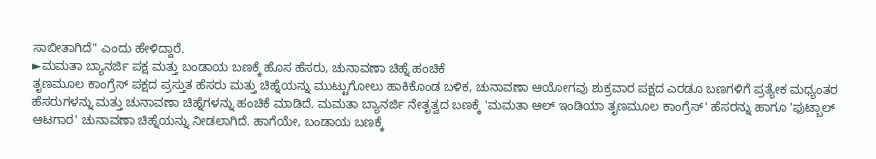ಸಾಬೀತಾಗಿದೆ" ಎಂದು ಹೇಳಿದ್ದಾರೆ.
►ಮಮತಾ ಬ್ಯಾನರ್ಜಿ ಪಕ್ಷ ಮತ್ತು ಬಂಡಾಯ ಬಣಕ್ಕೆ ಹೊಸ ಹೆಸರು, ಚುನಾವಣಾ ಚಿಹ್ನೆ ಹಂಚಿಕೆ
ತೃಣಮೂಲ ಕಾಂಗ್ರೆಸ್ ಪಕ್ಷದ ಪ್ರಸ್ತುತ ಹೆಸರು ಮತ್ತು ಚಿಹ್ನೆಯನ್ನು ಮುಟ್ಟುಗೋಲು ಹಾಕಿಕೊಂಡ ಬಳಿಕ, ಚುನಾವಣಾ ಆಯೋಗವು ಶುಕ್ರವಾರ ಪಕ್ಷದ ಎರಡೂ ಬಣಗಳಿಗೆ ಪ್ರತ್ಯೇಕ ಮಧ್ಯಂತರ ಹೆಸರುಗಳನ್ನು ಮತ್ತು ಚುನಾವಣಾ ಚಿಹ್ನೆಗಳನ್ನು ಹಂಚಿಕೆ ಮಾಡಿದೆ. ಮಮತಾ ಬ್ಯಾನರ್ಜಿ ನೇತೃತ್ವದ ಬಣಕ್ಕೆ 'ಮಮತಾ ಆಲ್ ಇಂಡಿಯಾ ತೃಣಮೂಲ ಕಾಂಗ್ರೆಸ್' ಹೆಸರನ್ನು ಹಾಗೂ 'ಫುಟ್ಬಾಲ್ ಆಟಗಾರ' ಚುನಾವಣಾ ಚಿಹ್ನೆಯನ್ನು ನೀಡಲಾಗಿದೆ. ಹಾಗೆಯೇ, ಬಂಡಾಯ ಬಣಕ್ಕೆ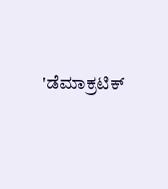'ಡೆಮಾಕ್ರಟಿಕ್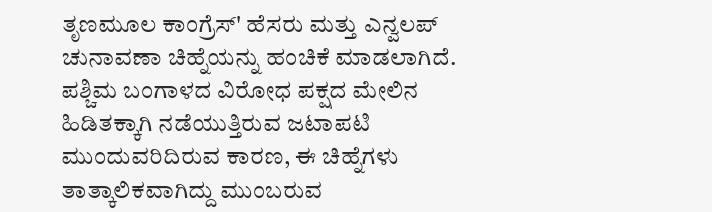ತೃಣಮೂಲ ಕಾಂಗ್ರೆಸ್' ಹೆಸರು ಮತ್ತು ಎನ್ವಲಪ್ ಚುನಾವಣಾ ಚಿಹ್ನೆಯನ್ನು ಹಂಚಿಕೆ ಮಾಡಲಾಗಿದೆ.
ಪಶ್ಚಿಮ ಬಂಗಾಳದ ವಿರೋಧ ಪಕ್ಷದ ಮೇಲಿನ ಹಿಡಿತಕ್ಕಾಗಿ ನಡೆಯುತ್ತಿರುವ ಜಟಾಪಟಿ ಮುಂದುವರಿದಿರುವ ಕಾರಣ, ಈ ಚಿಹ್ನೆಗಳು ತಾತ್ಕಾಲಿಕವಾಗಿದ್ದು ಮುಂಬರುವ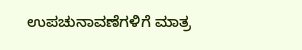ಉಪಚುನಾವಣೆಗಳಿಗೆ ಮಾತ್ರ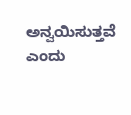ಅನ್ವಯಿಸುತ್ತವೆ ಎಂದು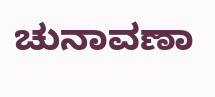ಚುನಾವಣಾ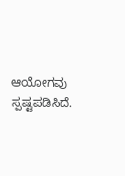ಆಯೋಗವು ಸ್ಪಷ್ಟಪಡಿಸಿದೆ.